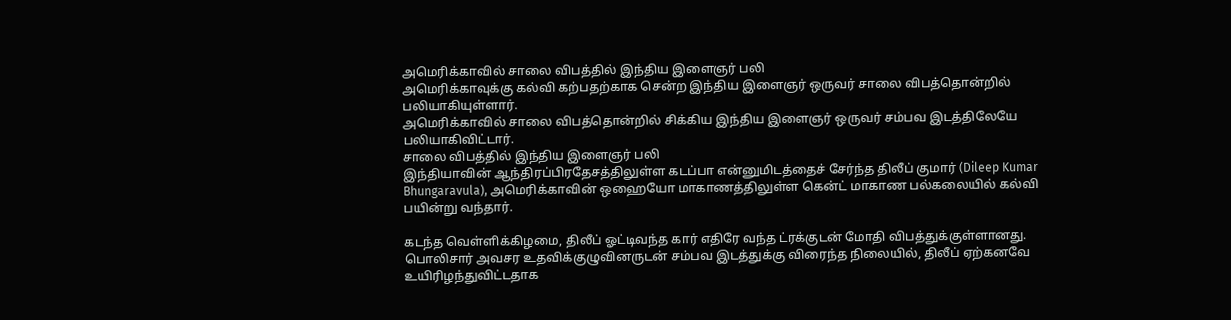அமெரிக்காவில் சாலை விபத்தில் இந்திய இளைஞர் பலி
அமெரிக்காவுக்கு கல்வி கற்பதற்காக சென்ற இந்திய இளைஞர் ஒருவர் சாலை விபத்தொன்றில் பலியாகியுள்ளார்.
அமெரிக்காவில் சாலை விபத்தொன்றில் சிக்கிய இந்திய இளைஞர் ஒருவர் சம்பவ இடத்திலேயே பலியாகிவிட்டார்.
சாலை விபத்தில் இந்திய இளைஞர் பலி
இந்தியாவின் ஆந்திரப்பிரதேசத்திலுள்ள கடப்பா என்னுமிடத்தைச் சேர்ந்த திலீப் குமார் (Dileep Kumar Bhungaravula), அமெரிக்காவின் ஒஹையோ மாகாணத்திலுள்ள கென்ட் மாகாண பல்கலையில் கல்வி பயின்று வந்தார்.

கடந்த வெள்ளிக்கிழமை, திலீப் ஓட்டிவந்த கார் எதிரே வந்த ட்ரக்குடன் மோதி விபத்துக்குள்ளானது.
பொலிசார் அவசர உதவிக்குழுவினருடன் சம்பவ இடத்துக்கு விரைந்த நிலையில், திலீப் ஏற்கனவே உயிரிழந்துவிட்டதாக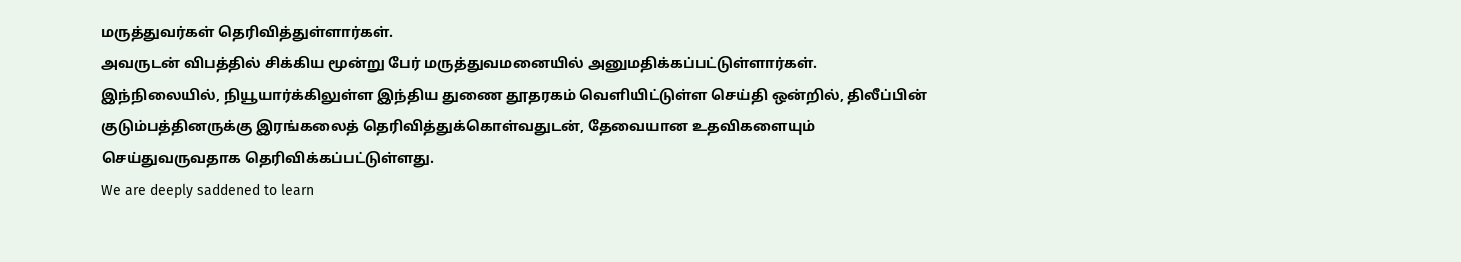மருத்துவர்கள் தெரிவித்துள்ளார்கள்.
அவருடன் விபத்தில் சிக்கிய மூன்று பேர் மருத்துவமனையில் அனுமதிக்கப்பட்டுள்ளார்கள்.
இந்நிலையில், நியூயார்க்கிலுள்ள இந்திய துணை தூதரகம் வெளியிட்டுள்ள செய்தி ஒன்றில், திலீப்பின் குடும்பத்தினருக்கு இரங்கலைத் தெரிவித்துக்கொள்வதுடன், தேவையான உதவிகளையும் செய்துவருவதாக தெரிவிக்கப்பட்டுள்ளது.
We are deeply saddened to learn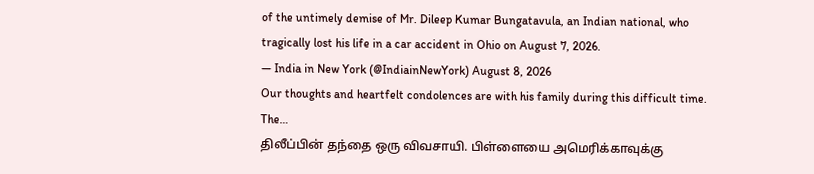of the untimely demise of Mr. Dileep Kumar Bungatavula, an Indian national, who tragically lost his life in a car accident in Ohio on August 7, 2026.
— India in New York (@IndiainNewYork) August 8, 2026
Our thoughts and heartfelt condolences are with his family during this difficult time. The…
திலீப்பின் தந்தை ஒரு விவசாயி. பிள்ளையை அமெரிக்காவுக்கு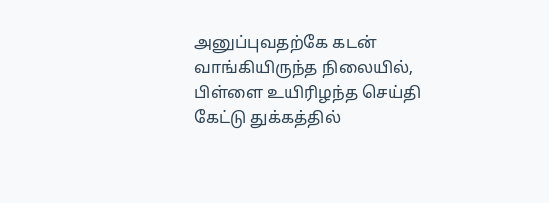அனுப்புவதற்கே கடன் வாங்கியிருந்த நிலையில், பிள்ளை உயிரிழந்த செய்தி கேட்டு துக்கத்தில்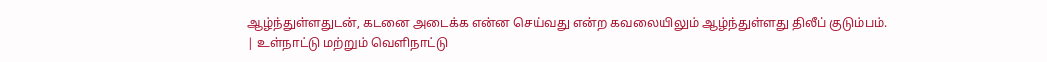ஆழ்ந்துள்ளதுடன், கடனை அடைக்க என்ன செய்வது என்ற கவலையிலும் ஆழ்ந்துள்ளது திலீப் குடும்பம்.
| உள்நாட்டு மற்றும் வெளிநாட்டு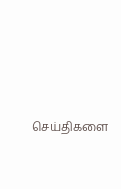செய்திகளை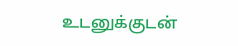உடனுக்குடன்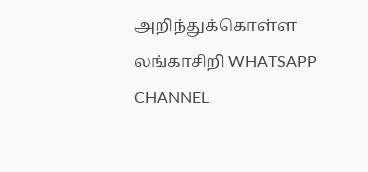அறிந்துக்கொள்ள லங்காசிறி WHATSAPP CHANNEL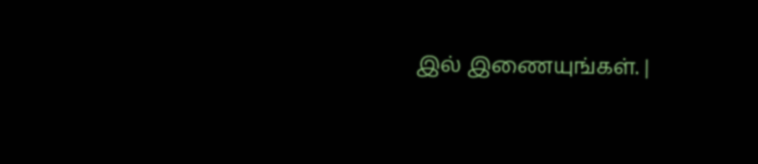இல் இணையுங்கள். |